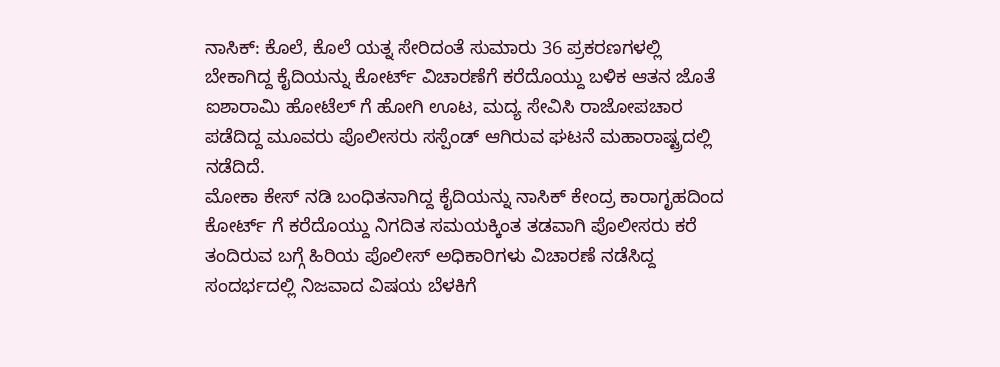ನಾಸಿಕ್: ಕೊಲೆ, ಕೊಲೆ ಯತ್ನ ಸೇರಿದಂತೆ ಸುಮಾರು 36 ಪ್ರಕರಣಗಳಲ್ಲಿ ಬೇಕಾಗಿದ್ದ ಕೈದಿಯನ್ನು ಕೋರ್ಟ್ ವಿಚಾರಣೆಗೆ ಕರೆದೊಯ್ದು ಬಳಿಕ ಆತನ ಜೊತೆ ಐಶಾರಾಮಿ ಹೋಟೆಲ್ ಗೆ ಹೋಗಿ ಊಟ, ಮದ್ಯ ಸೇವಿಸಿ ರಾಜೋಪಚಾರ ಪಡೆದಿದ್ದ ಮೂವರು ಪೊಲೀಸರು ಸಸ್ಪೆಂಡ್ ಆಗಿರುವ ಘಟನೆ ಮಹಾರಾಷ್ಟ್ರದಲ್ಲಿ ನಡೆದಿದೆ.
ಮೋಕಾ ಕೇಸ್ ನಡಿ ಬಂಧಿತನಾಗಿದ್ದ ಕೈದಿಯನ್ನು ನಾಸಿಕ್ ಕೇಂದ್ರ ಕಾರಾಗೃಹದಿಂದ ಕೋರ್ಟ್ ಗೆ ಕರೆದೊಯ್ದು ನಿಗದಿತ ಸಮಯಕ್ಕಿಂತ ತಡವಾಗಿ ಪೊಲೀಸರು ಕರೆ ತಂದಿರುವ ಬಗ್ಗೆ ಹಿರಿಯ ಪೊಲೀಸ್ ಅಧಿಕಾರಿಗಳು ವಿಚಾರಣೆ ನಡೆಸಿದ್ದ ಸಂದರ್ಭದಲ್ಲಿ ನಿಜವಾದ ವಿಷಯ ಬೆಳಕಿಗೆ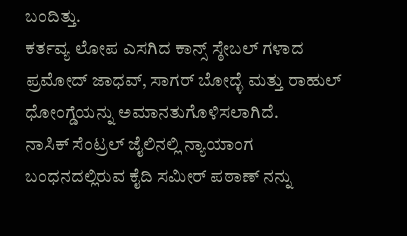ಬಂದಿತ್ತು.
ಕರ್ತವ್ಯ ಲೋಪ ಎಸಗಿದ ಕಾನ್ಸ್ ಸ್ಠೇಬಲ್ ಗಳಾದ ಪ್ರಮೋದ್ ಜಾಧವ್, ಸಾಗರ್ ಬೋದ್ಳೆ ಮತ್ತು ರಾಹುಲ್ ಧೋಂಗ್ಡೆಯನ್ನು ಅಮಾನತುಗೊಳಿಸಲಾಗಿದೆ.
ನಾಸಿಕ್ ಸೆಂಟ್ರಲ್ ಜೈಲಿನಲ್ಲಿ ನ್ಯಾಯಾಂಗ ಬಂಧನದಲ್ಲಿರುವ ಕೈದಿ ಸಮೀರ್ ಪಠಾಣ್ ನನ್ನು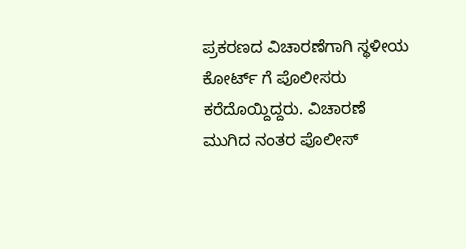ಪ್ರಕರಣದ ವಿಚಾರಣೆಗಾಗಿ ಸ್ಥಳೀಯ ಕೋರ್ಟ್ ಗೆ ಪೊಲೀಸರು ಕರೆದೊಯ್ದಿದ್ದರು. ವಿಚಾರಣೆ ಮುಗಿದ ನಂತರ ಪೊಲೀಸ್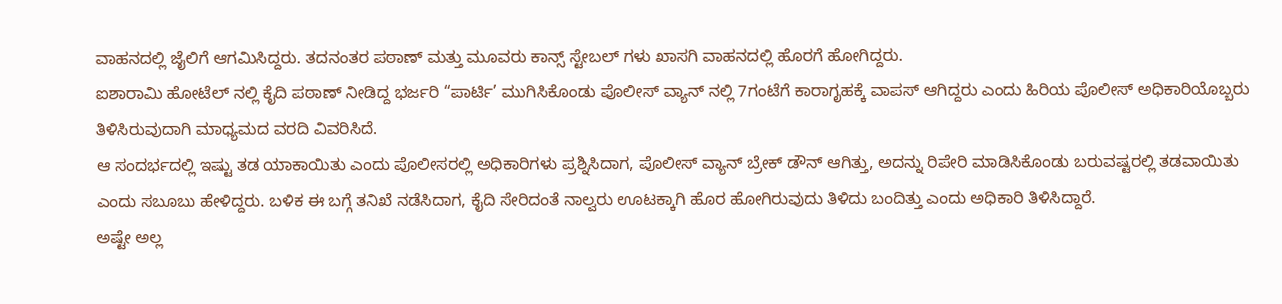ವಾಹನದಲ್ಲಿ ಜೈಲಿಗೆ ಆಗಮಿಸಿದ್ದರು. ತದನಂತರ ಪಠಾಣ್ ಮತ್ತು ಮೂವರು ಕಾನ್ಸ್ ಸ್ಟೇಬಲ್ ಗಳು ಖಾಸಗಿ ವಾಹನದಲ್ಲಿ ಹೊರಗೆ ಹೋಗಿದ್ದರು.
ಐಶಾರಾಮಿ ಹೋಟೆಲ್ ನಲ್ಲಿ ಕೈದಿ ಪಠಾಣ್ ನೀಡಿದ್ದ ಭರ್ಜರಿ “ಪಾರ್ಟಿ’ ಮುಗಿಸಿಕೊಂಡು ಪೊಲೀಸ್ ವ್ಯಾನ್ ನಲ್ಲಿ 7ಗಂಟೆಗೆ ಕಾರಾಗೃಹಕ್ಕೆ ವಾಪಸ್ ಆಗಿದ್ದರು ಎಂದು ಹಿರಿಯ ಪೊಲೀಸ್ ಅಧಿಕಾರಿಯೊಬ್ಬರು ತಿಳಿಸಿರುವುದಾಗಿ ಮಾಧ್ಯಮದ ವರದಿ ವಿವರಿಸಿದೆ.
ಆ ಸಂದರ್ಭದಲ್ಲಿ ಇಷ್ಟು ತಡ ಯಾಕಾಯಿತು ಎಂದು ಪೊಲೀಸರಲ್ಲಿ ಅಧಿಕಾರಿಗಳು ಪ್ರಶ್ನಿಸಿದಾಗ, ಪೊಲೀಸ್ ವ್ಯಾನ್ ಬ್ರೇಕ್ ಡೌನ್ ಆಗಿತ್ತು, ಅದನ್ನು ರಿಪೇರಿ ಮಾಡಿಸಿಕೊಂಡು ಬರುವಷ್ಟರಲ್ಲಿ ತಡವಾಯಿತು ಎಂದು ಸಬೂಬು ಹೇಳಿದ್ದರು. ಬಳಿಕ ಈ ಬಗ್ಗೆ ತನಿಖೆ ನಡೆಸಿದಾಗ, ಕೈದಿ ಸೇರಿದಂತೆ ನಾಲ್ವರು ಊಟಕ್ಕಾಗಿ ಹೊರ ಹೋಗಿರುವುದು ತಿಳಿದು ಬಂದಿತ್ತು ಎಂದು ಅಧಿಕಾರಿ ತಿಳಿಸಿದ್ದಾರೆ.
ಅಷ್ಟೇ ಅಲ್ಲ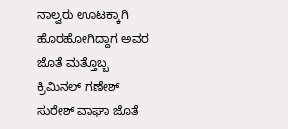ನಾಲ್ವರು ಊಟಕ್ಕಾಗಿ ಹೊರಹೋಗಿದ್ದಾಗ ಅವರ ಜೊತೆ ಮತ್ತೊಬ್ಬ ಕ್ರಿಮಿನಲ್ ಗಣೇಶ್ ಸುರೇಶ್ ವಾಘಾ ಜೊತೆ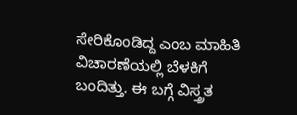ಸೇರಿಕೊಂಡಿದ್ದ ಎಂಬ ಮಾಹಿತಿ ವಿಚಾರಣೆಯಲ್ಲಿ ಬೆಳಕಿಗೆ ಬಂದಿತ್ತು. ಈ ಬಗ್ಗೆ ವಿಸ್ತ್ರತ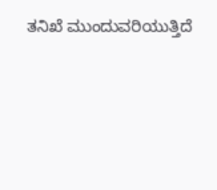ತನಿಖೆ ಮುಂದುವರಿಯುತ್ತಿದೆ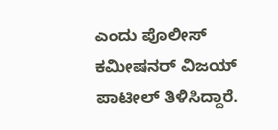ಎಂದು ಪೊಲೀಸ್ ಕಮೀಷನರ್ ವಿಜಯ್ ಪಾಟೀಲ್ ತಿಳಿಸಿದ್ದಾರೆ.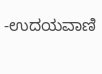-ಉದಯವಾಣಿ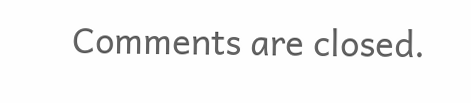Comments are closed.